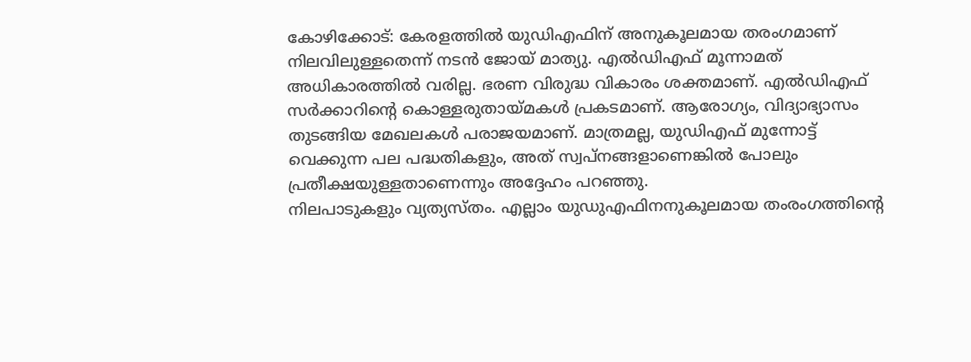കോഴിക്കോട്: കേരളത്തിൽ യുഡിഎഫിന് അനുകൂലമായ തരംഗമാണ് നിലവിലുള്ളതെന്ന് നടൻ ജോയ് മാത്യു. എൽഡിഎഫ് മൂന്നാമത് അധികാരത്തിൽ വരില്ല. ഭരണ വിരുദ്ധ വികാരം ശക്തമാണ്. എൽഡിഎഫ് സർക്കാറിന്റെ കൊള്ളരുതായ്മകൾ പ്രകടമാണ്. ആരോഗ്യം, വിദ്യാഭ്യാസം തുടങ്ങിയ മേഖലകൾ പരാജയമാണ്. മാത്രമല്ല, യുഡിഎഫ് മുന്നോട്ട് വെക്കുന്ന പല പദ്ധതികളും, അത് സ്വപ്നങ്ങളാണെങ്കിൽ പോലും പ്രതീക്ഷയുള്ളതാണെന്നും അദ്ദേഹം പറഞ്ഞു.
നിലപാടുകളും വ്യത്യസ്തം. എല്ലാം യുഡുഎഫിനനുകൂലമായ തംരംഗത്തിന്റെ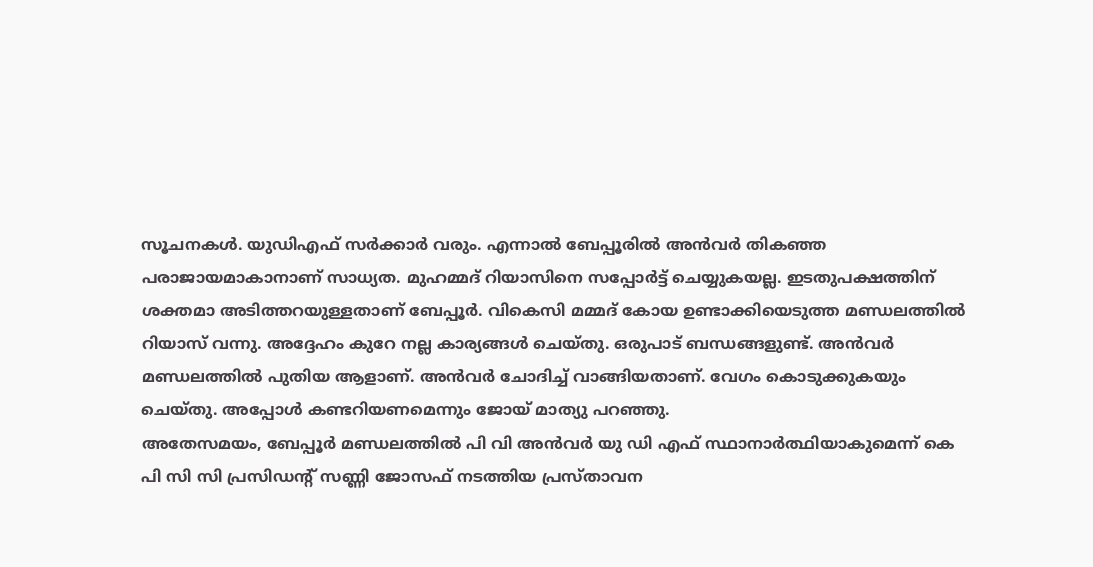സൂചനകൾ. യുഡിഎഫ് സർക്കാർ വരും. എന്നാൽ ബേപ്പൂരിൽ അൻവർ തികഞ്ഞ പരാജായമാകാനാണ് സാധ്യത. മുഹമ്മദ് റിയാസിനെ സപ്പോർട്ട് ചെയ്യുകയല്ല. ഇടതുപക്ഷത്തിന് ശക്തമാ അടിത്തറയുള്ളതാണ് ബേപ്പൂർ. വികെസി മമ്മദ് കോയ ഉണ്ടാക്കിയെടുത്ത മണ്ഡലത്തിൽ റിയാസ് വന്നു. അദ്ദേഹം കുറേ നല്ല കാര്യങ്ങൾ ചെയ്തു. ഒരുപാട് ബന്ധങ്ങളുണ്ട്. അൻവർ മണ്ഡലത്തിൽ പുതിയ ആളാണ്. അൻവർ ചോദിച്ച് വാങ്ങിയതാണ്. വേഗം കൊടുക്കുകയും ചെയ്തു. അപ്പോൾ കണ്ടറിയണമെന്നും ജോയ് മാത്യു പറഞ്ഞു.
അതേസമയം, ബേപ്പൂർ മണ്ഡലത്തിൽ പി വി അൻവർ യു ഡി എഫ് സ്ഥാനാർത്ഥിയാകുമെന്ന് കെ പി സി സി പ്രസിഡന്റ് സണ്ണി ജോസഫ് നടത്തിയ പ്രസ്താവന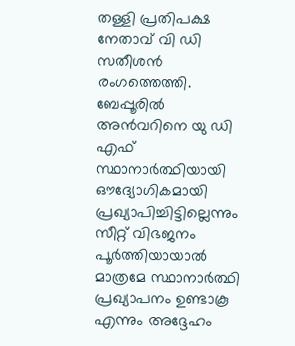തള്ളി പ്രതിപക്ഷ നേതാവ് വി ഡി സതീശൻ രംഗത്തെത്തി. ബേപ്പൂരിൽ അൻവറിനെ യു ഡി എഫ് സ്ഥാനാർത്ഥിയായി ഔദ്യോഗികമായി പ്രഖ്യാപിച്ചിട്ടില്ലെന്നും സീറ്റ് വിഭജനം പൂർത്തിയായാൽ മാത്രമേ സ്ഥാനാർത്ഥി പ്രഖ്യാപനം ഉണ്ടാകൂ എന്നും അദ്ദേഹം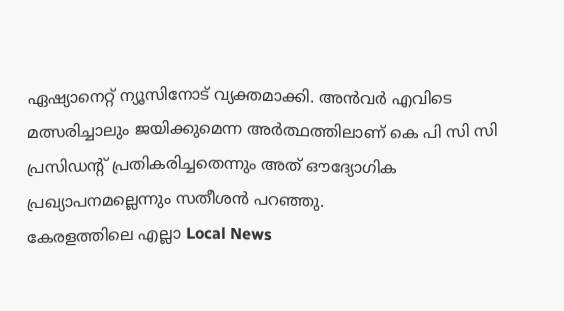ഏഷ്യാനെറ്റ് ന്യൂസിനോട് വ്യക്തമാക്കി. അൻവർ എവിടെ മത്സരിച്ചാലും ജയിക്കുമെന്ന അർത്ഥത്തിലാണ് കെ പി സി സി പ്രസിഡന്റ് പ്രതികരിച്ചതെന്നും അത് ഔദ്യോഗിക പ്രഖ്യാപനമല്ലെന്നും സതീശൻ പറഞ്ഞു.
കേരളത്തിലെ എല്ലാ Local News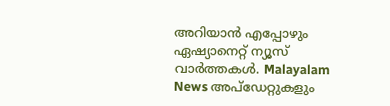അറിയാൻ എപ്പോഴും ഏഷ്യാനെറ്റ് ന്യൂസ് വാർത്തകൾ. Malayalam News അപ്ഡേറ്റുകളും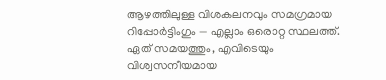ആഴത്തിലുള്ള വിശകലനവും സമഗ്രമായ റിപ്പോർട്ടിംഗും — എല്ലാം ഒരൊറ്റ സ്ഥലത്ത്. ഏത് സമയത്തും, എവിടെയും വിശ്വസനീയമായ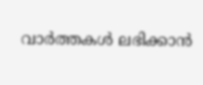വാർത്തകൾ ലഭിക്കാൻ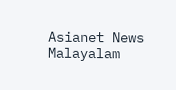Asianet News Malayalam